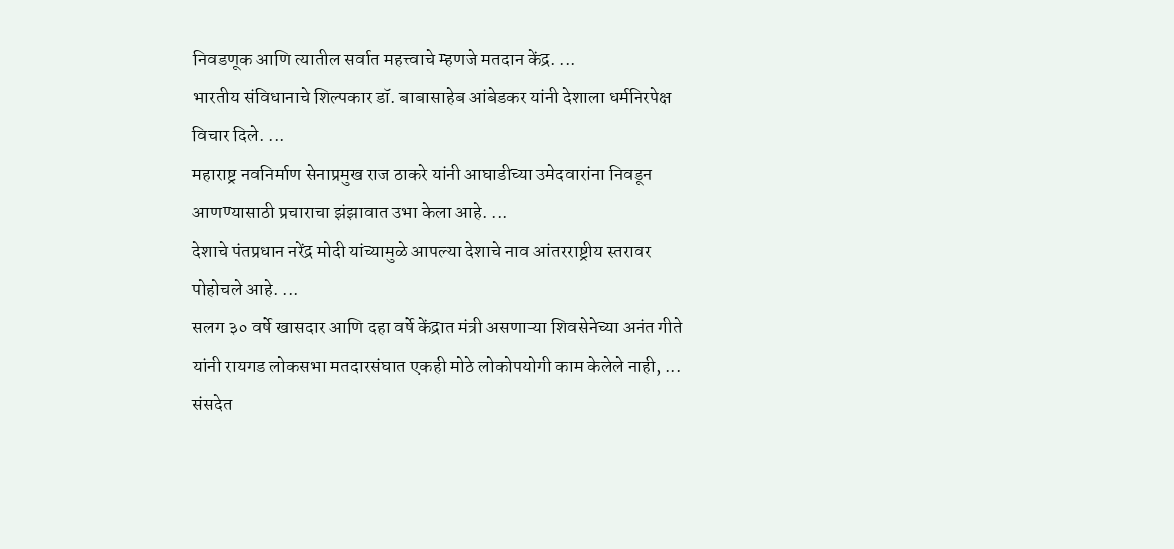निवडणूक आणि त्यातील सर्वात महत्त्वाचे म्हणजे मतदान केंद्र. ...
भारतीय संविधानाचे शिल्पकार डॉ. बाबासाहेब आंबेडकर यांनी देशाला धर्मनिरपेक्ष विचार दिले. ...
महाराष्ट्र नवनिर्माण सेनाप्रमुख राज ठाकरे यांनी आघाडीच्या उमेदवारांना निवडून आणण्यासाठी प्रचाराचा झंझावात उभा केला आहे. ...
देशाचे पंतप्रधान नरेंद्र मोदी यांच्यामुळे आपल्या देशाचे नाव आंतरराष्ट्रीय स्तरावर पोहोचले आहे. ...
सलग ३० वर्षे खासदार आणि दहा वर्षे केंद्रात मंत्री असणाऱ्या शिवसेनेच्या अनंत गीते यांनी रायगड लोकसभा मतदारसंघात एकही मोठे लोकोपयोगी काम केलेले नाही, ...
संसदेत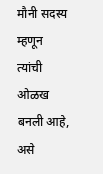मौनी सदस्य म्हणून त्यांची ओळख बनली आहे, असे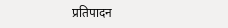प्रतिपादन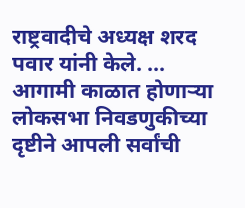राष्ट्रवादीचे अध्यक्ष शरद पवार यांनी केले. ...
आगामी काळात होणाऱ्या लोकसभा निवडणुकीच्या दृष्टीने आपली सर्वांची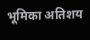भूमिका अतिशय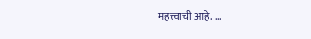महत्त्वाची आहे. ...